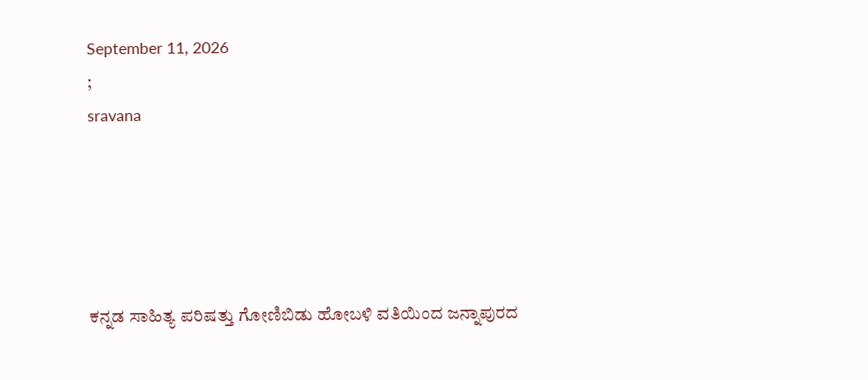September 11, 2026
;
sravana





ಕನ್ನಡ ಸಾಹಿತ್ಯ ಪರಿಷತ್ತು ಗೋಣಿಬಿಡು ಹೋಬಳಿ ವತಿಯಿಂದ ಜನ್ನಾಪುರದ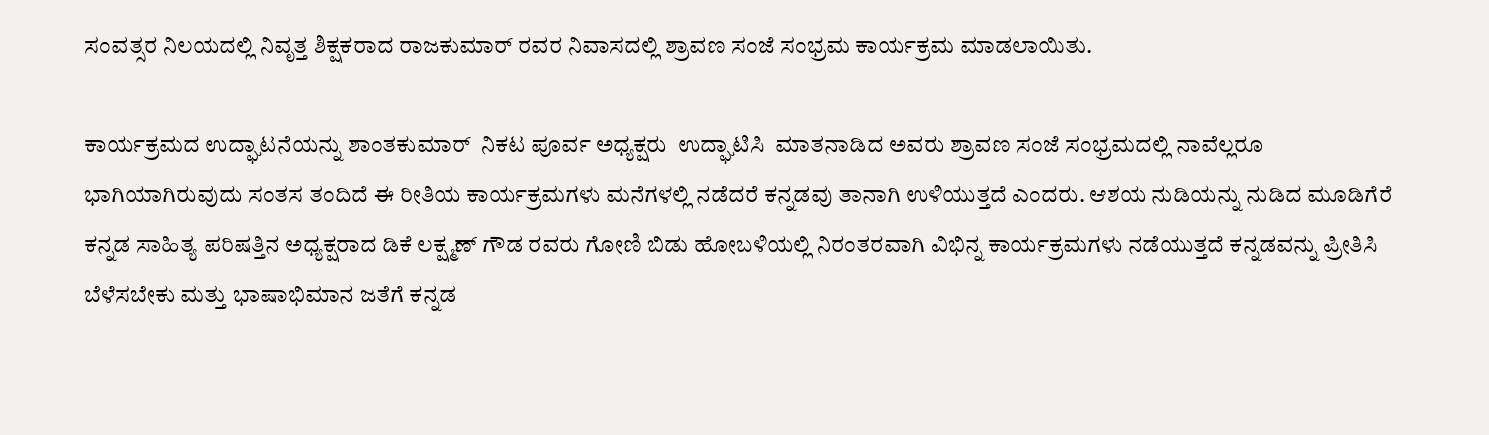ಸಂವತ್ಸರ ನಿಲಯದಲ್ಲಿ ನಿವೃತ್ತ ಶಿಕ್ಷಕರಾದ ರಾಜಕುಮಾರ್ ರವರ ನಿವಾಸದಲ್ಲಿ ಶ್ರಾವಣ ಸಂಜೆ ಸಂಭ್ರಮ ಕಾರ್ಯಕ್ರಮ ಮಾಡಲಾಯಿತು.

ಕಾರ್ಯಕ್ರಮದ ಉದ್ಘಾಟನೆಯನ್ನು ಶಾಂತಕುಮಾರ್  ನಿಕಟ ಪೂರ್ವ ಅಧ್ಯಕ್ಷರು  ಉದ್ಘಾಟಿಸಿ  ಮಾತನಾಡಿದ ಅವರು ಶ್ರಾವಣ ಸಂಜೆ ಸಂಭ್ರಮದಲ್ಲಿ ನಾವೆಲ್ಲರೂ ಭಾಗಿಯಾಗಿರುವುದು ಸಂತಸ ತಂದಿದೆ ಈ ರೀತಿಯ ಕಾರ್ಯಕ್ರಮಗಳು ಮನೆಗಳಲ್ಲಿ ನಡೆದರೆ ಕನ್ನಡವು ತಾನಾಗಿ ಉಳಿಯುತ್ತದೆ ಎಂದರು. ಆಶಯ ನುಡಿಯನ್ನು ನುಡಿದ ಮೂಡಿಗೆರೆ  ಕನ್ನಡ ಸಾಹಿತ್ಯ ಪರಿಷತ್ತಿನ ಅಧ್ಯಕ್ಷರಾದ ಡಿಕೆ ಲಕ್ಷ್ಮಣ್ ಗೌಡ ರವರು ಗೋಣಿ ಬಿಡು ಹೋಬಳಿಯಲ್ಲಿ ನಿರಂತರವಾಗಿ ವಿಭಿನ್ನ ಕಾರ್ಯಕ್ರಮಗಳು ನಡೆಯುತ್ತದೆ ಕನ್ನಡವನ್ನು ಪ್ರೀತಿಸಿ ಬೆಳೆಸಬೇಕು ಮತ್ತು ಭಾಷಾಭಿಮಾನ ಜತೆಗೆ ಕನ್ನಡ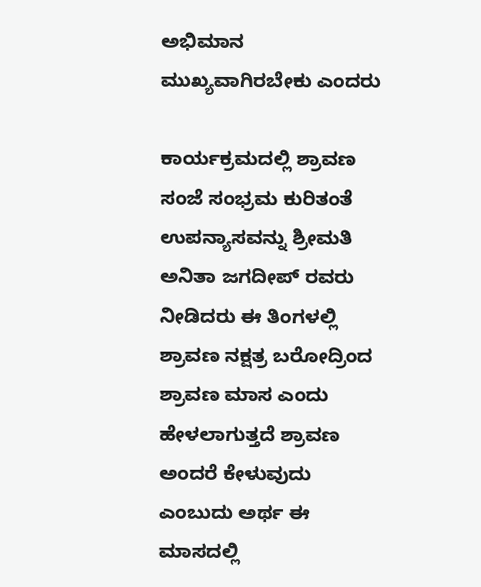ಅಭಿಮಾನ ಮುಖ್ಯವಾಗಿರಬೇಕು ಎಂದರು

ಕಾರ್ಯಕ್ರಮದಲ್ಲಿ ಶ್ರಾವಣ ಸಂಜೆ ಸಂಭ್ರಮ ಕುರಿತಂತೆ ಉಪನ್ಯಾಸವನ್ನು ಶ್ರೀಮತಿ ಅನಿತಾ ಜಗದೀಪ್ ರವರು ನೀಡಿದರು ಈ ತಿಂಗಳಲ್ಲಿ ಶ್ರಾವಣ ನಕ್ಷತ್ರ ಬರೋದ್ರಿಂದ ಶ್ರಾವಣ ಮಾಸ ಎಂದು ಹೇಳಲಾಗುತ್ತದೆ ಶ್ರಾವಣ ಅಂದರೆ ಕೇಳುವುದು ಎಂಬುದು ಅರ್ಥ ಈ ಮಾಸದಲ್ಲಿ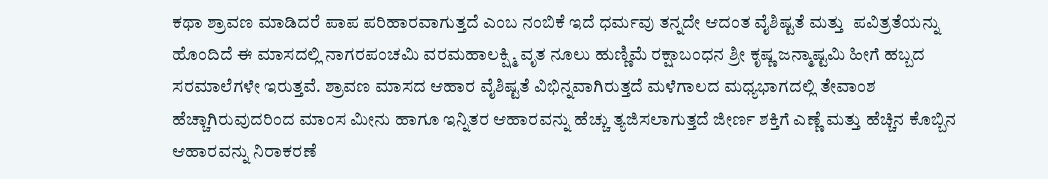ಕಥಾ ಶ್ರಾವಣ ಮಾಡಿದರೆ ಪಾಪ ಪರಿಹಾರವಾಗುತ್ತದೆ ಎಂಬ ನಂಬಿಕೆ ಇದೆ ಧರ್ಮವು ತನ್ನದೇ ಆದಂತ ವೈಶಿಷ್ಟತೆ ಮತ್ತು  ಪವಿತ್ರತೆಯನ್ನು  ಹೊಂದಿದೆ ಈ ಮಾಸದಲ್ಲಿ ನಾಗರಪಂಚಮಿ ವರಮಹಾಲಕ್ಷ್ಮಿ ವೃತ ನೂಲು ಹುಣ್ಣಿಮೆ ರಕ್ಷಾಬಂಧನ ಶ್ರೀ ಕೃಷ್ಣ ಜನ್ಮಾಷ್ಟಮಿ ಹೀಗೆ ಹಬ್ಬದ ಸರಮಾಲೆಗಳೇ ಇರುತ್ತವೆ. ಶ್ರಾವಣ ಮಾಸದ ಆಹಾರ ವೈಶಿಷ್ಟತೆ ವಿಭಿನ್ನವಾಗಿರುತ್ತದೆ ಮಳೆಗಾಲದ ಮಧ್ಯಭಾಗದಲ್ಲಿ ತೇವಾಂಶ ಹೆಚ್ಚಾಗಿರುವುದರಿಂದ ಮಾಂಸ ಮೀನು ಹಾಗೂ ಇನ್ನಿತರ ಆಹಾರವನ್ನು ಹೆಚ್ಚು ತ್ಯಜಿಸಲಾಗುತ್ತದೆ ಜೀರ್ಣ ಶಕ್ತಿಗೆ ಎಣ್ಣೆ ಮತ್ತು ಹೆಚ್ಚಿನ ಕೊಬ್ಬಿನ ಆಹಾರವನ್ನು ನಿರಾಕರಣೆ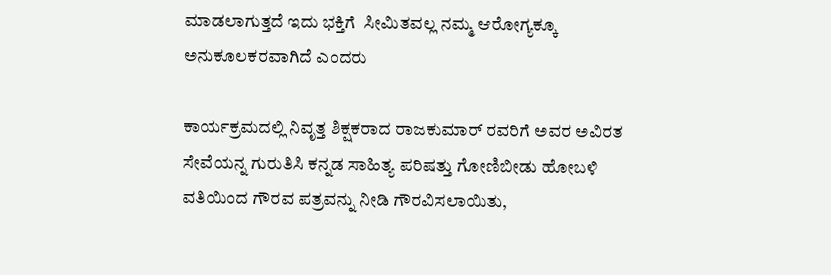ಮಾಡಲಾಗುತ್ತದೆ ಇದು ಭಕ್ತಿಗೆ  ಸೀಮಿತವಲ್ಲ ನಮ್ಮ ಆರೋಗ್ಯಕ್ಕೂ ಅನುಕೂಲಕರವಾಗಿದೆ ಎಂದರು

ಕಾರ್ಯಕ್ರಮದಲ್ಲಿ ನಿವೃತ್ತ ಶಿಕ್ಷಕರಾದ ರಾಜಕುಮಾರ್ ರವರಿಗೆ ಅವರ ಅವಿರತ ಸೇವೆಯನ್ನ ಗುರುತಿಸಿ ಕನ್ನಡ ಸಾಹಿತ್ಯ ಪರಿಷತ್ತು ಗೋಣಿಬೀಡು ಹೋಬಳಿ ವತಿಯಿಂದ ಗೌರವ ಪತ್ರವನ್ನು ನೀಡಿ ಗೌರವಿಸಲಾಯಿತು,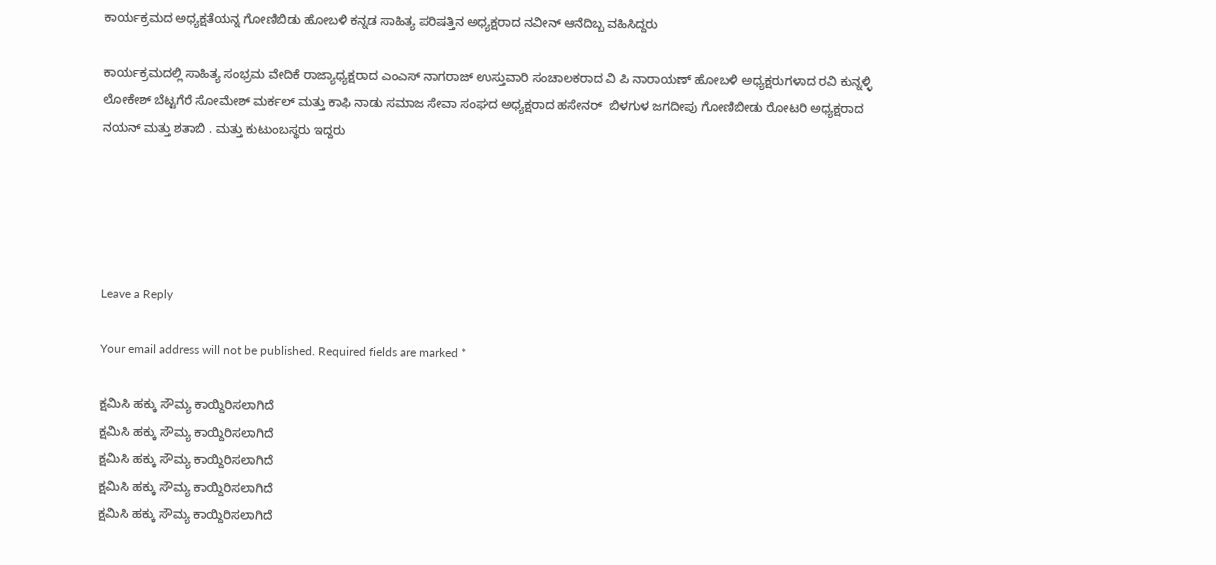ಕಾರ್ಯಕ್ರಮದ ಅಧ್ಯಕ್ಷತೆಯನ್ನ ಗೋಣಿಬಿಡು ಹೋಬಳಿ ಕನ್ನಡ ಸಾಹಿತ್ಯ ಪರಿಷತ್ತಿನ ಅಧ್ಯಕ್ಷರಾದ ನವೀನ್ ಆನೆದಿಬ್ಬ ವಹಿಸಿದ್ದರು

ಕಾರ್ಯಕ್ರಮದಲ್ಲಿ ಸಾಹಿತ್ಯ ಸಂಭ್ರಮ ವೇದಿಕೆ ರಾಜ್ಯಾಧ್ಯಕ್ಷರಾದ ಎಂಎಸ್ ನಾಗರಾಜ್ ಉಸ್ತುವಾರಿ ಸಂಚಾಲಕರಾದ ವಿ ಪಿ ನಾರಾಯಣ್ ಹೋಬಳಿ ಅಧ್ಯಕ್ಷರುಗಳಾದ ರವಿ ಕುನ್ನಳ್ಳಿ ಲೋಕೇಶ್ ಬೆಟ್ಟಗೆರೆ ಸೋಮೇಶ್ ಮರ್ಕಲ್ ಮತ್ತು ಕಾಫಿ ನಾಡು ಸಮಾಜ ಸೇವಾ ಸಂಘದ ಅಧ್ಯಕ್ಷರಾದ ಹಸೇನರ್  ಬಿಳಗುಳ ಜಗದೀಪು ಗೋಣಿಬೀಡು ರೋಟರಿ ಅಧ್ಯಕ್ಷರಾದ ನಯನ್ ಮತ್ತು ಶತಾಬಿ . ಮತ್ತು ಕುಟುಂಬಸ್ಥರು ಇದ್ದರು





Leave a Reply

Your email address will not be published. Required fields are marked *

ಕ್ಷಮಿಸಿ ಹಕ್ಕು ಸೌಮ್ಯ ಕಾಯ್ದಿರಿಸಲಾಗಿದೆ
ಕ್ಷಮಿಸಿ ಹಕ್ಕು ಸೌಮ್ಯ ಕಾಯ್ದಿರಿಸಲಾಗಿದೆ
ಕ್ಷಮಿಸಿ ಹಕ್ಕು ಸೌಮ್ಯ ಕಾಯ್ದಿರಿಸಲಾಗಿದೆ
ಕ್ಷಮಿಸಿ ಹಕ್ಕು ಸೌಮ್ಯ ಕಾಯ್ದಿರಿಸಲಾಗಿದೆ
ಕ್ಷಮಿಸಿ ಹಕ್ಕು ಸೌಮ್ಯ ಕಾಯ್ದಿರಿಸಲಾಗಿದೆ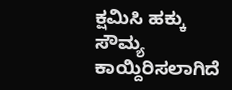ಕ್ಷಮಿಸಿ ಹಕ್ಕು ಸೌಮ್ಯ ಕಾಯ್ದಿರಿಸಲಾಗಿದೆ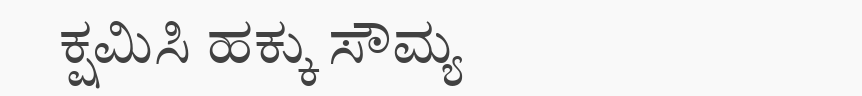ಕ್ಷಮಿಸಿ ಹಕ್ಕು ಸೌಮ್ಯ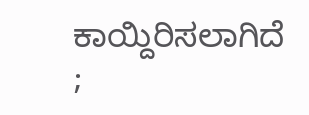ಕಾಯ್ದಿರಿಸಲಾಗಿದೆ
;